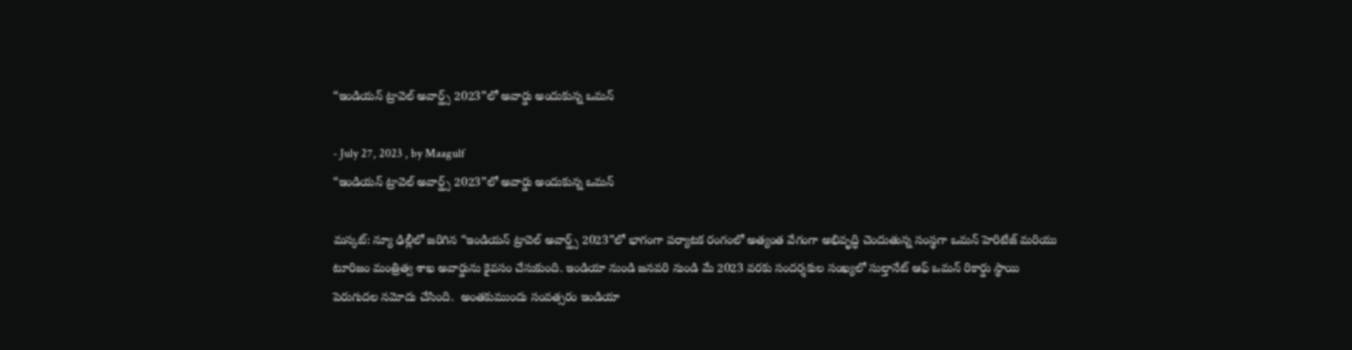“ఇండియన్ ట్రావెల్ అవార్డ్స్ 2023”లో అవార్డు అందుకున్న ఒమన్

- July 27, 2023 , by Maagulf
“ఇండియన్ ట్రావెల్ అవార్డ్స్ 2023”లో అవార్డు అందుకున్న ఒమన్

మస్కట్: న్యూ ఢిల్లీలో జరిగిన “ఇండియన్ ట్రావెల్ అవార్డ్స్ 2023”లో భాగంగా పర్యాటక రంగంలో అత్యంత వేగంగా అభివృద్ధి చెందుతున్న సంస్థగా ఒమన్ హెరిటేజ్ మరియు టూరిజం మంత్రిత్వ శాఖ అవార్డును కైవసం చేసుకుంది. ఇండియా నుండి జనవరి నుండి మే 2023 వరకు సందర్శకుల సంఖ్యలో సుల్తానేట్ ఆఫ్ ఒమన్ రికార్డు స్థాయి పెరుగుదల నమోదు చేసింది.  అంతకుముందు సంవత్సరం ఇండియా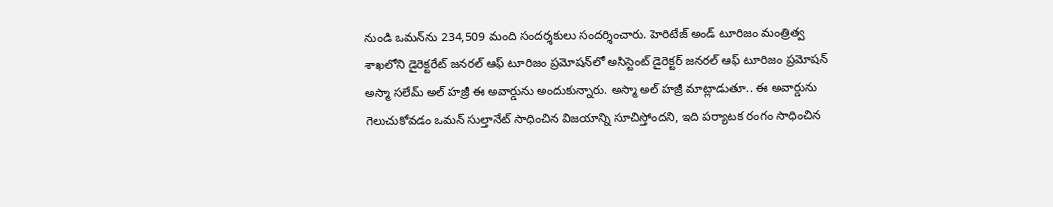నుండి ఒమన్‌ను 234,509 మంది సందర్శకులు సందర్శించారు. హెరిటేజ్ అండ్ టూరిజం మంత్రిత్వ శాఖలోని డైరెక్టరేట్ జనరల్ ఆఫ్ టూరిజం ప్రమోషన్‌లో అసిస్టెంట్ డైరెక్టర్ జనరల్ ఆఫ్ టూరిజం ప్రమోషన్ అస్మా సలేమ్ అల్ హజ్రీ ఈ అవార్డును అందుకున్నారు. అస్మా అల్ హజ్రీ మాట్లాడుతూ.. ఈ అవార్డును గెలుచుకోవడం ఒమన్ సుల్తానేట్ సాధించిన విజయాన్ని సూచిస్తోందని, ఇది పర్యాటక రంగం సాధించిన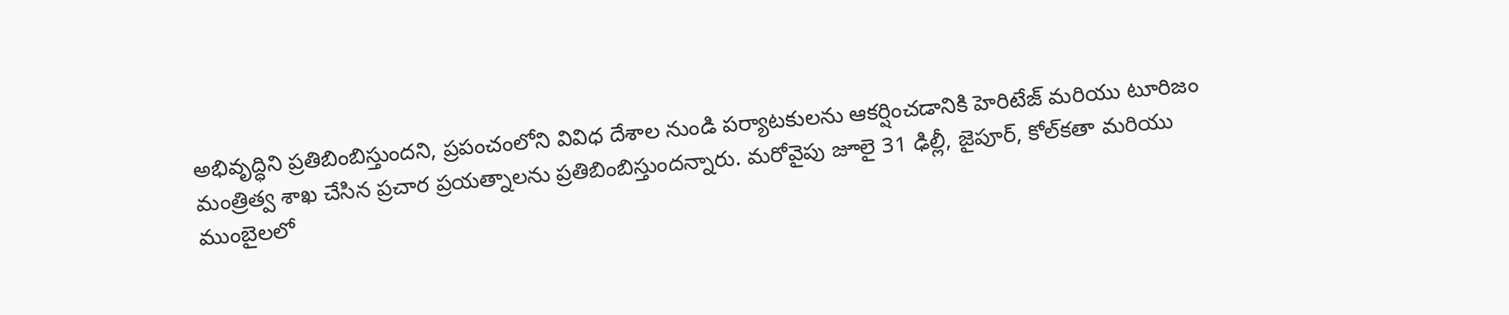అభివృద్ధిని ప్రతిబింబిస్తుందని, ప్రపంచంలోని వివిధ దేశాల నుండి పర్యాటకులను ఆకర్షించడానికి హెరిటేజ్ మరియు టూరిజం మంత్రిత్వ శాఖ చేసిన ప్రచార ప్రయత్నాలను ప్రతిబింబిస్తుందన్నారు. మరోవైపు జూలై 31 ఢిల్లీ, జైపూర్, కోల్‌కతా మరియు ముంబైలలో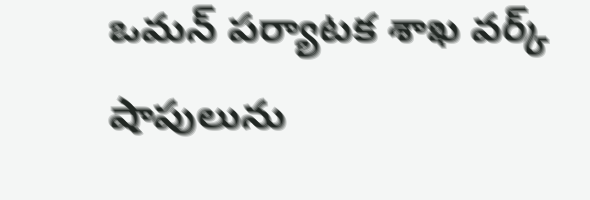ఒమన్ పర్యాటక శాఖ వర్క్ షాపులును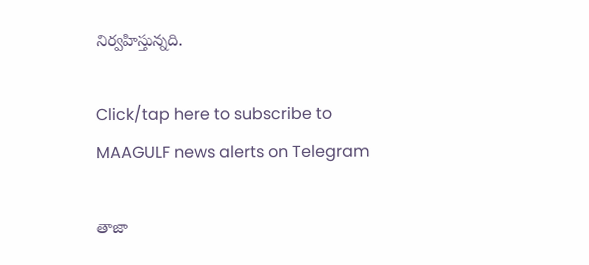నిర్వహిస్తున్నది.

Click/tap here to subscribe to MAAGULF news alerts on Telegram

తాజా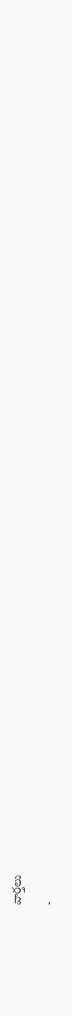వార్తలు

-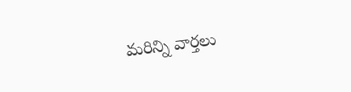మరిన్ని వార్తలు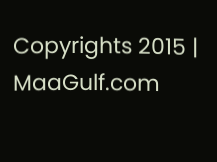Copyrights 2015 | MaaGulf.com